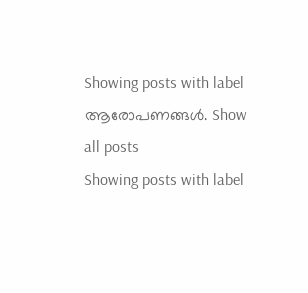Showing posts with label ആരോപണങ്ങള്‍. Show all posts
Showing posts with label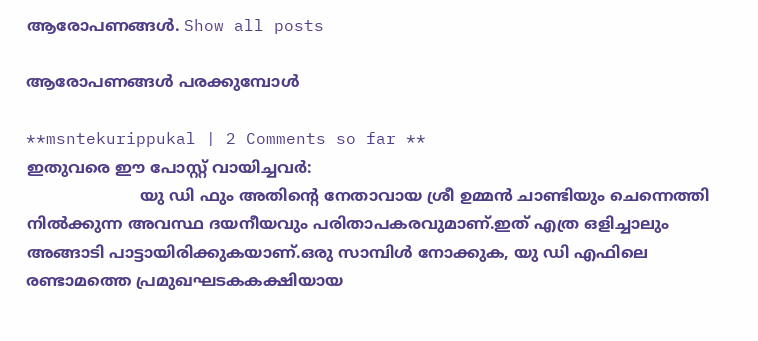ആരോപണങ്ങള്‍. Show all posts

ആരോപണങ്ങള്‍ പരക്കുമ്പോള്‍

**msntekurippukal | 2 Comments so far **
ഇതുവരെ ഈ പോസ്റ്റ് വായിച്ചവര്‍:
                       യു ഡി ഫും അതിന്റെ നേതാവായ ശ്രീ ഉമ്മന്‍ ചാണ്ടിയും ചെന്നെത്തി നില്‍ക്കുന്ന അവസ്ഥ ദയനീയവും പരിതാപകരവുമാണ്.ഇത് എത്ര ഒളിച്ചാലും അങ്ങാടി പാട്ടായിരിക്കുകയാണ്.ഒരു സാമ്പിള്‍ നോക്കുക, യു ഡി എഫിലെ രണ്ടാമത്തെ പ്രമുഖഘടകകക്ഷിയായ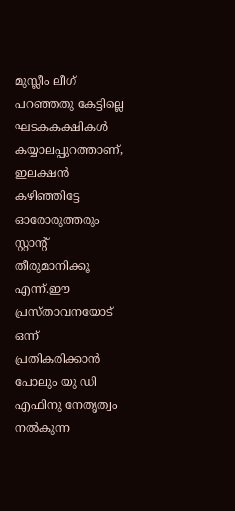മുസ്ലീം ലീഗ് പറഞ്ഞതു കേട്ടില്ലെ ഘടകകക്ഷികള്‍ കയ്യാലപ്പുറത്താണ്, ഇലക്ഷന്‍ കഴിഞ്ഞിട്ടേ ഓരോരുത്തരും സ്റ്റാന്റ് തീരുമാനിക്കൂ എന്ന്.ഈ പ്രസ്താവനയോട് ഒന്ന് പ്രതികരിക്കാന്‍ പോലും യു ഡി എഫിനു നേതൃത്വം നല്‍കുന്ന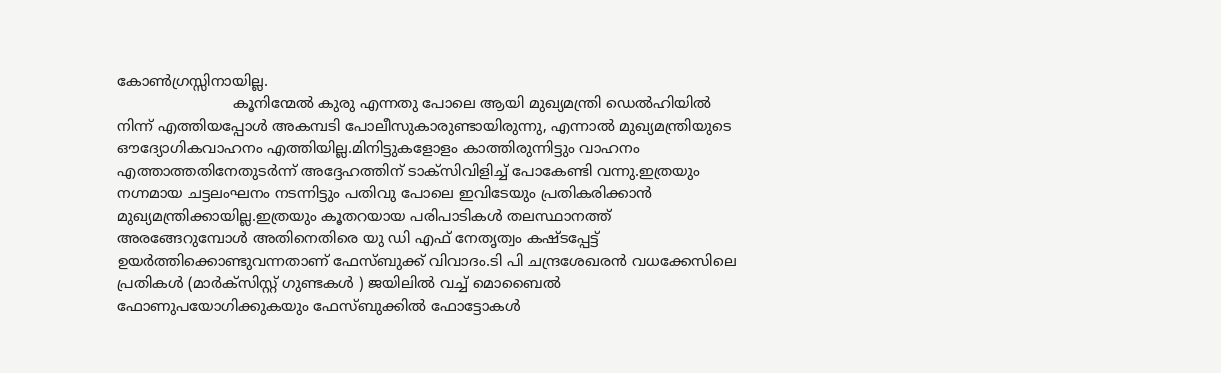കോണ്‍ഗ്രസ്സിനായില്ല.
                         കൂനിന്മേല്‍ കുരു എന്നതു പോലെ ആയി മുഖ്യമന്ത്രി ഡെല്‍ഹിയില്‍ നിന്ന് എത്തിയപ്പോള്‍ അകമ്പടി പോലീസുകാരുണ്ടായിരുന്നു, എന്നാല്‍ മുഖ്യമന്ത്രിയുടെ ഔദ്യോഗികവാഹനം എത്തിയില്ല.മിനിട്ടുകളോളം കാത്തിരുന്നിട്ടും വാഹനം എത്താത്തതിനേതുടര്‍ന്ന് അദ്ദേഹത്തിന് ടാക്സിവിളിച്ച് പോകേണ്ടി വന്നു.ഇത്രയും നഗ്നമായ ചട്ടലംഘനം നടന്നിട്ടും പതിവു പോലെ ഇവിടേയും പ്രതികരിക്കാന്‍ മുഖ്യമന്ത്രിക്കായില്ല.ഇത്രയും കൂതറയായ പരിപാടികള്‍ തലസ്ഥാനത്ത് അരങ്ങേറുമ്പോള്‍ അതിനെതിരെ യു ഡി എഫ് നേതൃത്വം കഷ്ടപ്പേട്ട് ഉയര്‍ത്തിക്കൊണ്ടുവന്നതാണ് ഫേസ്ബുക്ക് വിവാദം.ടി പി ചന്ദ്രശേഖരന്‍ വധക്കേസിലെ പ്രതികള്‍ (മാര്‍ക്സിസ്റ്റ് ഗുണ്ടകള്‍ ) ജയിലില്‍ വച്ച് മൊബൈല്‍ ഫോണുപയോഗിക്കുകയും ഫേസ്ബുക്കില്‍ ഫോട്ടോകള്‍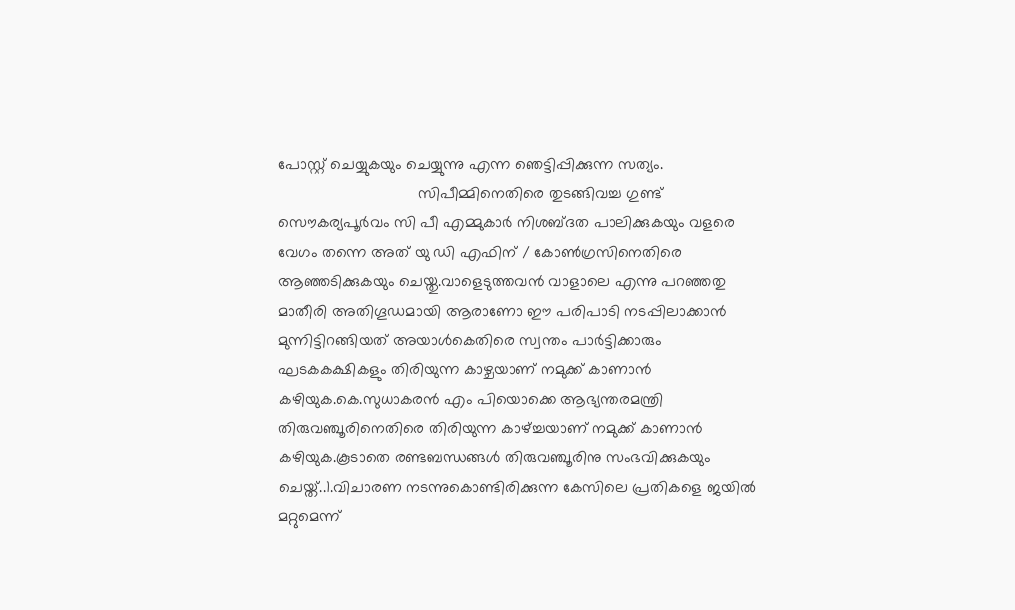പോസ്റ്റ് ചെയ്യുകയും ചെയ്യുന്നു എന്ന ഞെട്ടിപ്പിക്കുന്ന സത്യം.
                                സിപീമ്മിനെതിരെ തുടങ്ങിവച്ച ഗുണ്ട് സൌകര്യപൂര്‍വം സി പീ എമ്മുകാര്‍ നിശബ്ദത പാലിക്കുകയും വളരെ വേഗം തന്നെ അത് യു ഡി എഫിന് / കോണ്‍ഗ്രസിനെതിരെ ആഞ്ഞടിക്കുകയും ചെയ്തു.വാളെടുത്തവന്‍ വാളാലെ എന്നു പറഞ്ഞതു മാതീരി അതിഗൂഡമായി ആരാണോ ഈ പരിപാടി നടപ്പിലാക്കാന്‍ മുന്നിട്ടിറങ്ങിയത് അയാള്‍കെതിരെ സ്വന്തം പാര്‍ട്ടിക്കാരും ഘടകകക്ഷികളും തിരിയുന്ന കാഴ്ചയാണ് നമുക്ക് കാണാന്‍ കഴിയുക.കെ.സുധാകരന്‍ എം പിയൊക്കെ ആഭ്യന്തരമന്ത്രി തിരുവഞ്ചൂരിനെതിരെ തിരിയുന്ന കാഴ്ച്ചയാണ് നമുക്ക് കാണാന്‍ കഴിയുക.കൂടാതെ രണ്ടബന്ധങ്ങള്‍ തിരുവഞ്ചൂരിനു സംഭവിക്കുകയും ചെയ്ത്..1.വിചാരണ നടന്നുകൊണ്ടിരിക്കുന്ന കേസിലെ പ്രതികളെ ജയില്‍ മറ്റുമെന്ന്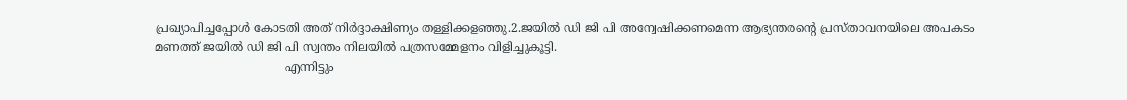പ്രഖ്യാപിച്ചപ്പോള്‍ കോടതി അത് നിര്‍ദ്ദാക്ഷിണ്യം തള്ളിക്കളഞ്ഞു.2.ജയില്‍ ഡി ജി പി അന്വേഷിക്കണമെന്ന ആഭ്യന്തരന്റെ പ്രസ്താവനയിലെ അപകടം മണത്ത് ജയില്‍ ഡി ജി പി സ്വന്തം നിലയില്‍ പത്രസമ്മേളനം വിളിച്ചുകൂട്ടി.
                                   എന്നിട്ടും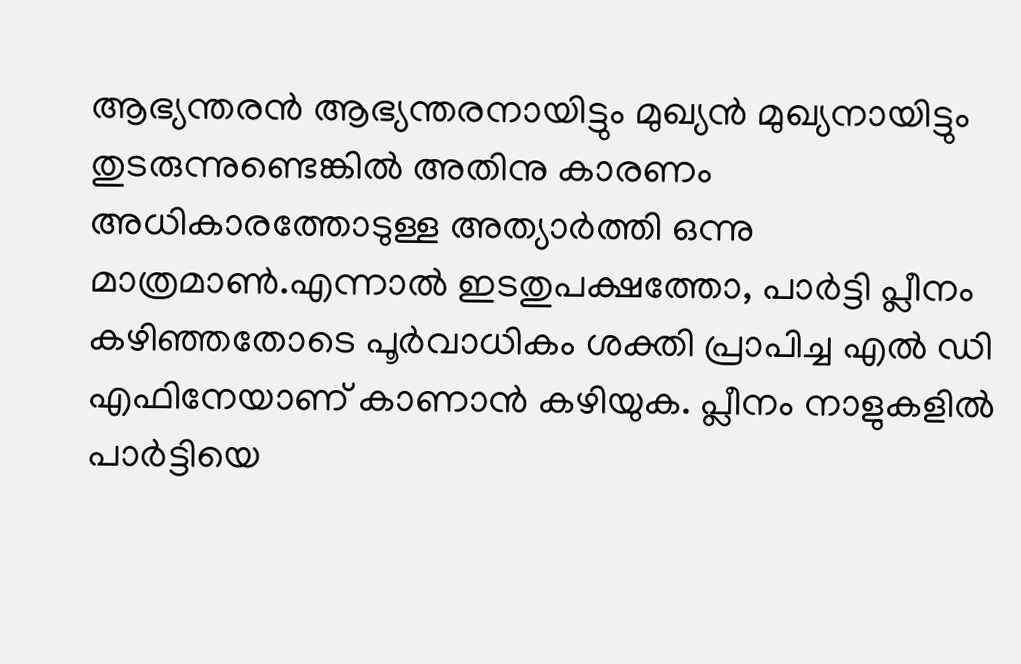ആഭ്യന്തരന്‍ ആഭ്യന്തരനായിട്ടും മുഖ്യന്‍ മുഖ്യനായിട്ടും തുടരുന്നുണ്ടെങ്കില്‍ അതിനു കാരണം അധികാരത്തോടുള്ള അത്യാര്‍ത്തി ഒന്നു മാത്രമാണ്‍.എന്നാല്‍ ഇടതുപക്ഷത്തോ, പാര്‍ട്ടി പ്ലീനം കഴിഞ്ഞതോടെ പൂര്‍വാധികം ശക്തി പ്രാപിച്ച എല്‍ ഡി എഫിനേയാണ് കാണാന്‍ കഴിയുക. പ്ലീനം നാളുകളില്‍ പാര്‍ട്ടിയെ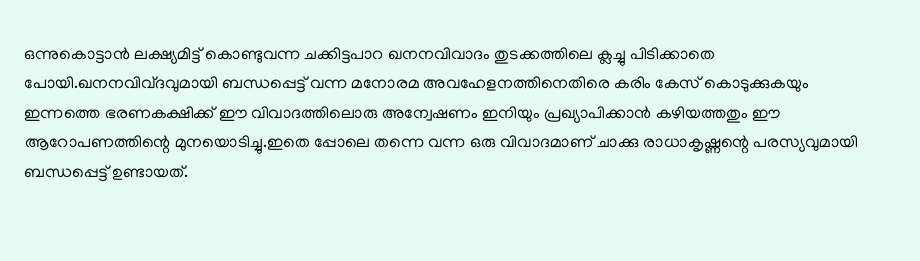ഒന്നുകൊട്ടാന്‍ ലക്ഷ്യമിട്ട് കൊണ്ടുവന്ന ചക്കിട്ടപാറ ഖനനവിവാദം തുടക്കത്തിലെ ക്ലച്ചു പിടിക്കാതെ പോയി.ഖനനവിവ്ദവുമായി ബന്ധപ്പെട്ട് വന്ന മനോരമ അവഹേളനത്തിനെതിരെ കരിം കേസ് കൊടുക്കുകയും ഇന്നത്തെ ഭരണകക്ഷിക്ക് ഈ വിവാദത്തിലൊരു അന്വേഷണം ഇനിയും പ്രഖ്യാപിക്കാന്‍ കഴിയത്തതും ഈ ആറോപണത്തിന്റെ മുനയൊടിച്ചു.ഇതെ പ്പോലെ തന്നെ വന്ന ഒരു വിവാദമാണ് ചാക്കു രാധാകൃഷ്ണന്റെ പരസ്യവുമായി ബന്ധപ്പെട്ട് ഉണ്ടായത്.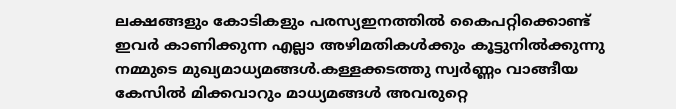ലക്ഷങ്ങളും കോടികളും പരസ്യഇനത്തില്‍ കൈപറ്റിക്കൊണ്ട്  ഇവര്‍ കാണിക്കുന്ന എല്ലാ അഴിമതികള്‍ക്കും കൂട്ടുനില്‍ക്കുന്നു നമ്മുടെ മുഖ്യമാധ്യമങ്ങള്‍.കള്ളക്കടത്തു സ്വര്‍ണ്ണം വാങ്ങീയ കേസില്‍ മിക്കവാറും മാധ്യമങ്ങള്‍ അവരുറ്റെ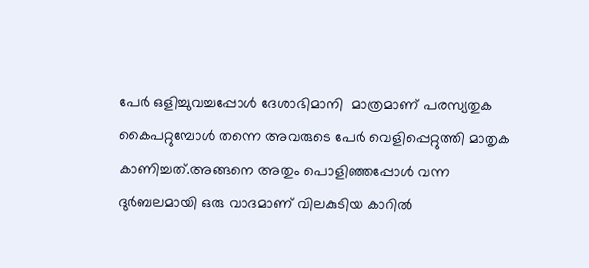പേര്‍ ഒളിച്ചുവച്ചപ്പോള്‍ ദേശാഭിമാനി  മാത്രമാണ് പരസ്യതുക കൈപറ്റുമ്പോള്‍ തന്നെ അവരുടെ പേര്‍ വെളിപ്പെറ്റുത്തി മാതൃക കാണിച്ചത്.അങ്ങനെ അതും പൊളിഞ്ഞപ്പോള്‍ വന്ന ദുര്‍ബലമായി ഒരു വാദമാണ് വിലകുടിയ കാറില്‍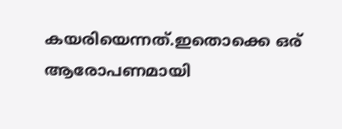കയരിയെന്നത്.ഇതൊക്കെ ഒര് ആരോപണമായി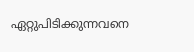ഏറ്റുപിടിക്കുന്നവനെ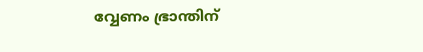വ്വേണം ഭ്രാന്തിന്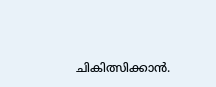ചികിത്സിക്കാന്‍.